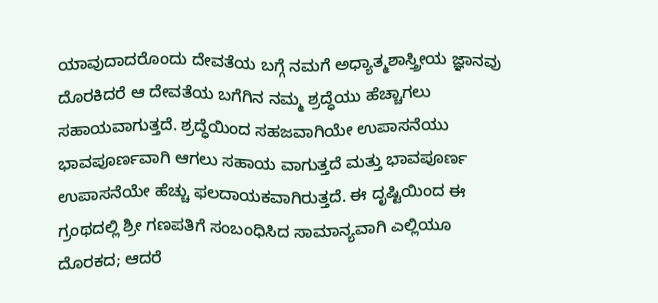ಯಾವುದಾದರೊಂದು ದೇವತೆಯ ಬಗ್ಗೆ ನಮಗೆ ಅಧ್ಯಾತ್ಮಶಾಸ್ತ್ರೀಯ ಜ್ಞಾನವು ದೊರಕಿದರೆ ಆ ದೇವತೆಯ ಬಗೆಗಿನ ನಮ್ಮ ಶ್ರದ್ಧೆಯು ಹೆಚ್ಚಾಗಲು ಸಹಾಯವಾಗುತ್ತದೆ. ಶ್ರದ್ಧೆಯಿಂದ ಸಹಜವಾಗಿಯೇ ಉಪಾಸನೆಯು ಭಾವಪೂರ್ಣವಾಗಿ ಆಗಲು ಸಹಾಯ ವಾಗುತ್ತದೆ ಮತ್ತು ಭಾವಪೂರ್ಣ ಉಪಾಸನೆಯೇ ಹೆಚ್ಚು ಫಲದಾಯಕವಾಗಿರುತ್ತದೆ. ಈ ದೃಷ್ಟಿಯಿಂದ ಈ ಗ್ರಂಥದಲ್ಲಿ ಶ್ರೀ ಗಣಪತಿಗೆ ಸಂಬಂಧಿಸಿದ ಸಾಮಾನ್ಯವಾಗಿ ಎಲ್ಲಿಯೂ ದೊರಕದ; ಆದರೆ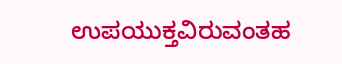ಉಪಯುಕ್ತವಿರುವಂತಹ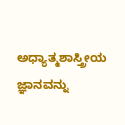ಅಧ್ಯಾತ್ಮಶಾಸ್ತ್ರೀಯ ಜ್ಞಾನವನ್ನು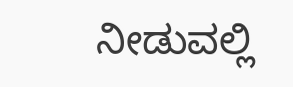ನೀಡುವಲ್ಲಿ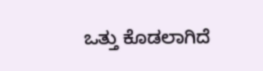ಒತ್ತು ಕೊಡಲಾಗಿದೆ